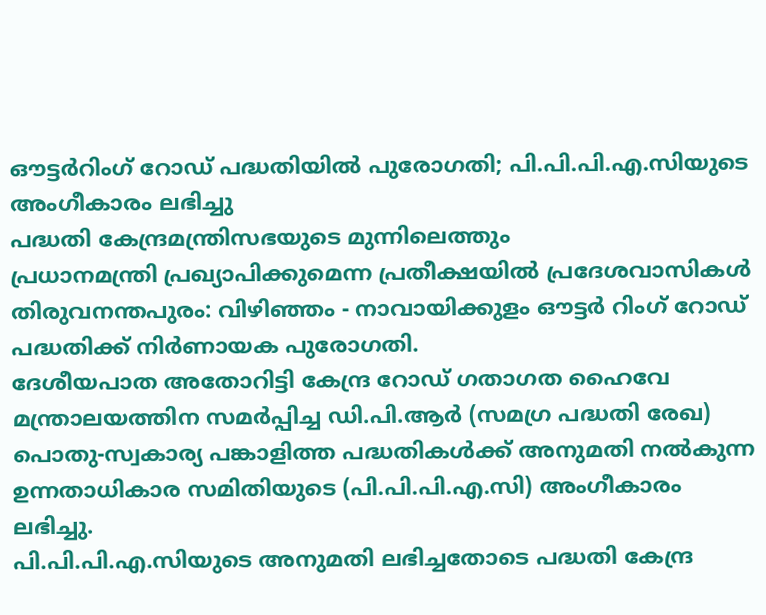ഔട്ടർറിംഗ് റോഡ് പദ്ധതിയിൽ പുരോഗതി; പി.പി.പി.എ.സിയുടെ അംഗീകാരം ലഭിച്ചു
പദ്ധതി കേന്ദ്രമന്ത്രിസഭയുടെ മുന്നിലെത്തും
പ്രധാനമന്ത്രി പ്രഖ്യാപിക്കുമെന്ന പ്രതീക്ഷയിൽ പ്രദേശവാസികൾ
തിരുവനന്തപുരം: വിഴിഞ്ഞം - നാവായിക്കുളം ഔട്ടർ റിംഗ് റോഡ് പദ്ധതിക്ക് നിർണായക പുരോഗതി.
ദേശീയപാത അതോറിട്ടി കേന്ദ്ര റോഡ് ഗതാഗത ഹൈവേ മന്ത്രാലയത്തിന സമർപ്പിച്ച ഡി.പി.ആർ (സമഗ്ര പദ്ധതി രേഖ) പൊതു-സ്വകാര്യ പങ്കാളിത്ത പദ്ധതികൾക്ക് അനുമതി നൽകുന്ന ഉന്നതാധികാര സമിതിയുടെ (പി.പി.പി.എ.സി) അംഗീകാരം ലഭിച്ചു.
പി.പി.പി.എ.സിയുടെ അനുമതി ലഭിച്ചതോടെ പദ്ധതി കേന്ദ്ര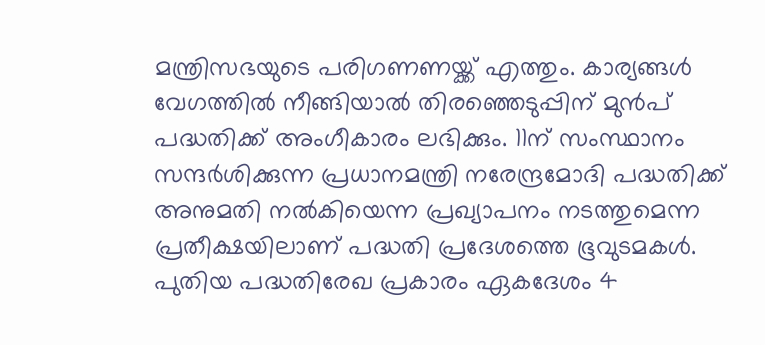മന്ത്രിസഭയുടെ പരിഗണണയ്ക്ക് എത്തും. കാര്യങ്ങൾ വേഗത്തിൽ നീങ്ങിയാൽ തിരഞ്ഞെടുപ്പിന് മുൻപ് പദ്ധതിക്ക് അംഗീകാരം ലഭിക്കും. 11ന് സംസ്ഥാനം സന്ദർശിക്കുന്ന പ്രധാനമന്ത്രി നരേന്ദ്രമോദി പദ്ധതിക്ക് അനുമതി നൽകിയെന്ന പ്രഖ്യാപനം നടത്തുമെന്ന പ്രതീക്ഷയിലാണ് പദ്ധതി പ്രദേശത്തെ ഭൂവുടമകൾ.
പുതിയ പദ്ധതിരേഖ പ്രകാരം ഏകദേശം 4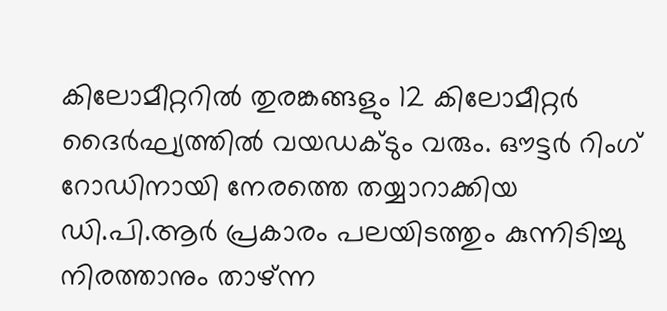കിലോമീറ്ററിൽ തുരങ്കങ്ങളും 12 കിലോമീറ്റർ ദൈർഘ്യത്തിൽ വയഡക്ടും വരും. ഔട്ടർ റിംഗ് റോഡിനായി നേരത്തെ തയ്യാറാക്കിയ ഡി.പി.ആർ പ്രകാരം പലയിടത്തും കുന്നിടിച്ചു നിരത്താനും താഴ്ന്ന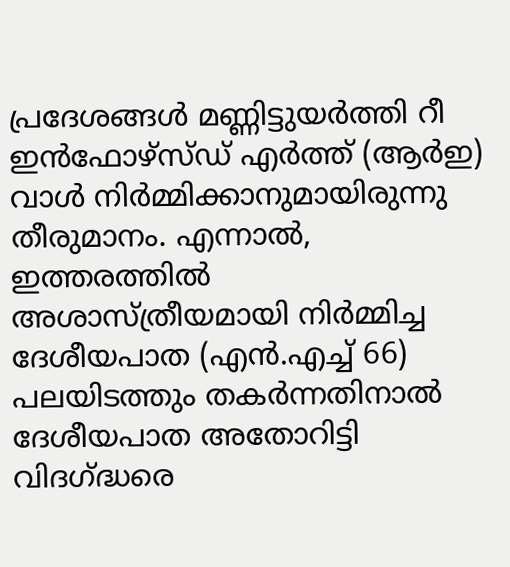പ്രദേശങ്ങൾ മണ്ണിട്ടുയർത്തി റീ ഇൻഫോഴ്സ്ഡ് എർത്ത് (ആർഇ) വാൾ നിർമ്മിക്കാനുമായിരുന്നു തീരുമാനം. എന്നാൽ, ഇത്തരത്തിൽ അശാസ്ത്രീയമായി നിർമ്മിച്ച ദേശീയപാത (എൻ.എച്ച് 66) പലയിടത്തും തകർന്നതിനാൽ ദേശീയപാത അതോറിട്ടി വിദഗ്ദ്ധരെ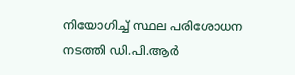നിയോഗിച്ച് സ്ഥല പരിശോധന നടത്തി ഡി.പി.ആർ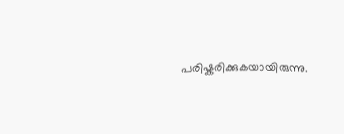പരിഷ്കരിക്കുകയായിരുന്നു.